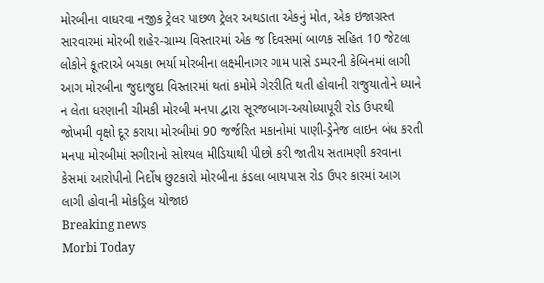મોરબીના વાધરવા નજીક ટ્રેલર પાછળ ટ્રેલર અથડાતા એકનું મોત, એક ઇજાગ્રસ્ત સારવારમાં મોરબી શહેર-ગ્રામ્ય વિસ્તારમાં એક જ દિવસમાં બાળક સહિત 10 જેટલા લોકોને કૂતરાએ બચકા ભર્યા મોરબીના લક્ષ્મીનાગર ગામ પાસે ડમ્પરની કેબિનમાં લાગી આગ મોરબીના જુદાજુદા વિસ્તારમાં થતાં કમોમે ગેરરીતિ થતી હોવાની રાજુયાતોને ધ્યાને ન લેતા ધરણાની ચીમકી મોરબી મનપા દ્વારા સૂરજબાગ-અયોધ્યાપૂરી રોડ ઉપરથી જોખમી વૃક્ષો દૂર કરાયા મોરબીમાં 90 જર્જરિત મકાનોમાં પાણી-ડ્રેનેજ લાઇન બંધ કરતી મનપા મોરબીમાં સગીરાનો સોશ્યલ મીડિયાથી પીછો કરી જાતીય સતામણી કરવાના કેસમાં આરોપીનો નિર્દોષ છુટકારો મોરબીના કંડલા બાયપાસ રોડ ઉપર કારમાં આગ લાગી હોવાની મોકડ્રિલ યોજાઇ
Breaking news
Morbi Today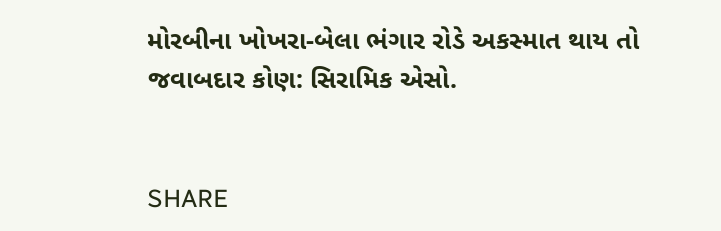મોરબીના ખોખરા-બેલા ભંગાર રોડે અકસ્માત થાય તો જવાબદાર કોણ: સિરામિક એસો.


SHARE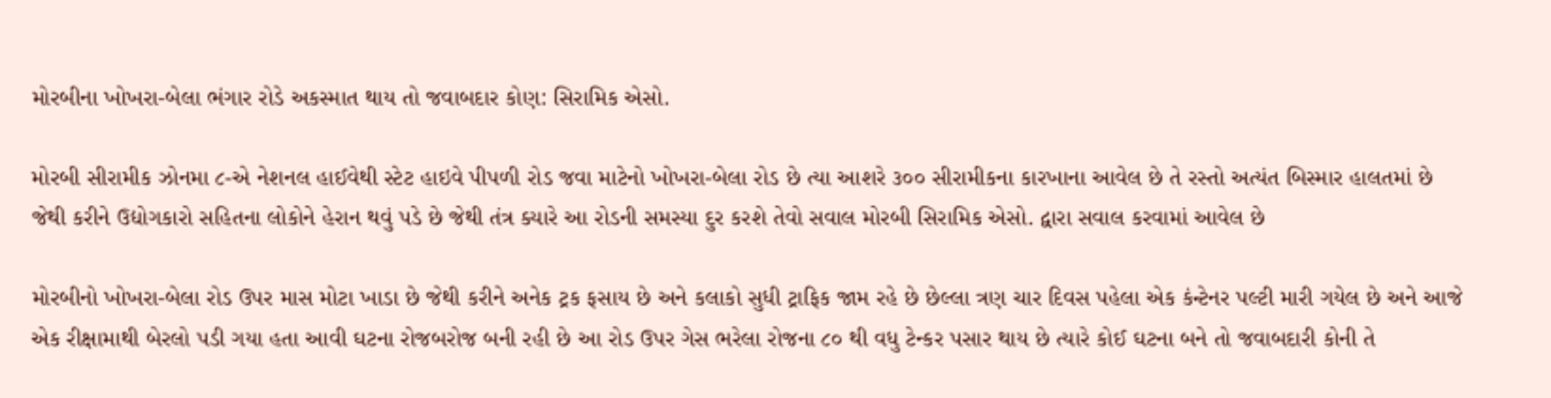મોરબીના ખોખરા-બેલા ભંગાર રોડે અકસ્માત થાય તો જવાબદાર કોણ: સિરામિક એસો.

મોરબી સીરામીક ઝોનમા ૮-એ નેશનલ હાઈવેથી સ્ટેટ હાઇવે પીપળી રોડ જવા માટેનો ખોખરા-બેલા રોડ છે ત્યા આશરે ૩૦૦ સીરામીકના કારખાના આવેલ છે તે રસ્તો અત્યંત બિસ્માર હાલતમાં છે જેથી કરીને ઉદ્યોગકારો સહિતના લોકોને હેરાન થવું પડે છે જેથી તંત્ર ક્યારે આ રોડની સમસ્યા દુર કરશે તેવો સવાલ મોરબી સિરામિક એસો. દ્વારા સવાલ કરવામાં આવેલ છે

મોરબીનો ખોખરા-બેલા રોડ ઉપર માસ મોટા ખાડા છે જેથી કરીને અનેક ટ્રક ફસાય છે અને કલાકો સુધી ટ્રાફિક જામ રહે છે છેલ્લા ત્રણ ચાર દિવસ પહેલા એક કંન્ટેનર પલ્ટી મારી ગયેલ છે અને આજે એક રીક્ષામાથી બેરલો પડી ગયા હતા આવી ઘટના રોજબરોજ બની રહી છે આ રોડ ઉપર ગેસ ભરેલા રોજના ૮૦ થી વધુ ટેન્કર પસાર થાય છે ત્યારે કોઈ ઘટના બને તો જવાબદારી કોની તે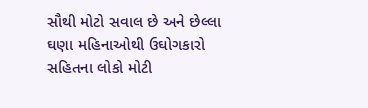સૌથી મોટો સવાલ છે અને છેલ્લા ઘણા મહિનાઓથી ઉઘોગકારો સહિતના લોકો મોટી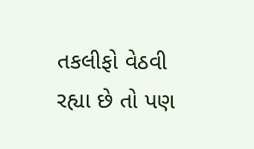તકલીફો વેઠવી રહ્યા છે તો પણ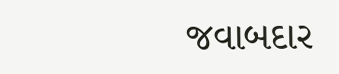જવાબદાર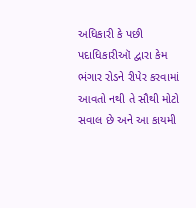અધિકારી કે પછી પદાધિકારીઑ દ્વારા કેમ ભંગાર રોડને રીપેર કરવામાં આવતો નથી તે સૌથી મોટો સવાલ છે અને આ કાયમી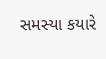સમસ્યા કયારે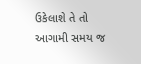ઉકેલાશે તે તો આગામી સમય જ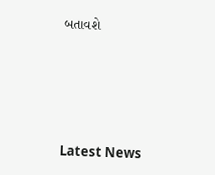બતાવશે






Latest News